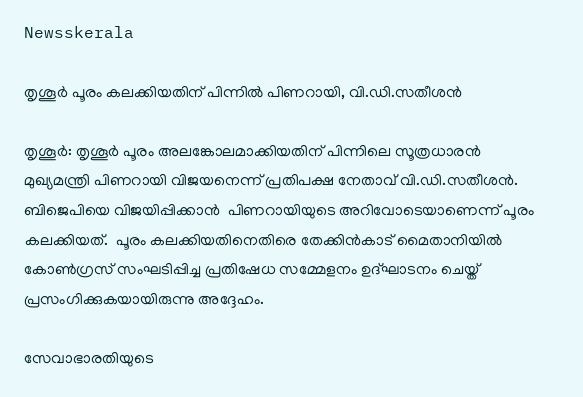Newsskerala

തൃശൂര്‍ പൂരം കലക്കിയതിന് പിന്നില്‍ പിണറായി, വി.ഡി.സതീശന്‍

തൃശൂര്‍: തൃശൂര്‍ പൂരം അലങ്കോലമാക്കിയതിന് പിന്നിലെ സൂത്രധാരന്‍
മുഖ്യമന്ത്രി പിണറായി വിജയനെന്ന് പ്രതിപക്ഷ നേതാവ് വി.ഡി.സതീശന്‍.
ബിജെപിയെ വിജയിപ്പിക്കാന്‍  പിണറായിയുടെ അറിവോടെയാണെന്ന് പൂരം കലക്കിയത്.  പൂരം കലക്കിയതിനെതിരെ തേക്കിന്‍കാട് മൈതാനിയില്‍ കോണ്‍ഗ്രസ് സംഘടിപ്പിച്ച പ്രതിഷേധ സമ്മേളനം ഉദ്ഘാടനം ചെയ്ത് പ്രസംഗിക്കുകയായിരുന്നു അദ്ദേഹം.

സേവാഭാരതിയുടെ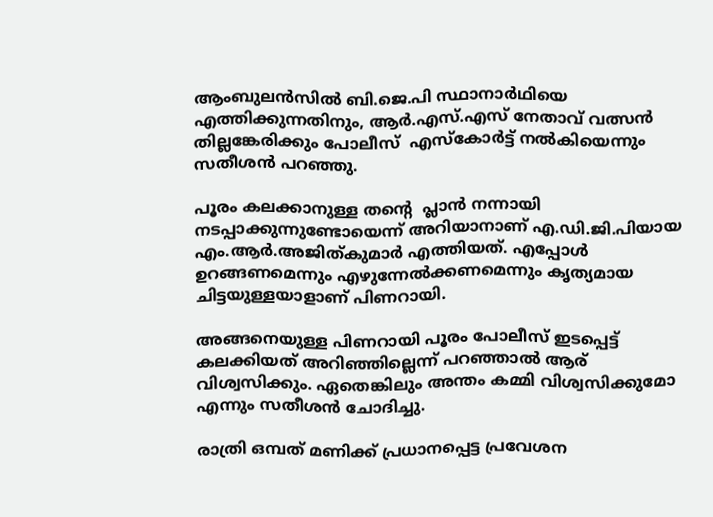ആംബുലന്‍സില്‍ ബി.ജെ.പി സ്ഥാനാര്‍ഥിയെ എത്തിക്കുന്നതിനും, ആര്‍.എസ്.എസ് നേതാവ് വത്സന്‍ തില്ലങ്കേരിക്കും പോലീസ്  എസ്‌കോര്‍ട്ട് നല്‍കിയെന്നും സതീശന്‍ പറഞ്ഞു.

പൂരം കലക്കാനുള്ള തന്റെ  പ്ലാന്‍ നന്നായി നടപ്പാക്കുന്നുണ്ടോയെന്ന് അറിയാനാണ് എ.ഡി.ജി.പിയായ എം.ആര്‍.അജിത്കുമാര്‍ എത്തിയത്. എപ്പോള്‍ ഉറങ്ങണമെന്നും എഴുന്നേല്‍ക്കണമെന്നും കൃത്യമായ ചിട്ടയുള്ളയാളാണ് പിണറായി.

അങ്ങനെയുള്ള പിണറായി പൂരം പോലീസ് ഇടപ്പെട്ട് കലക്കിയത് അറിഞ്ഞില്ലെന്ന് പറഞ്ഞാല്‍ ആര് വിശ്വസിക്കും. ഏതെങ്കിലും അന്തം കമ്മി വിശ്വസിക്കുമോ എന്നും സതീശന്‍ ചോദിച്ചു.

രാത്രി ഒമ്പത് മണിക്ക് പ്രധാനപ്പെട്ട പ്രവേശന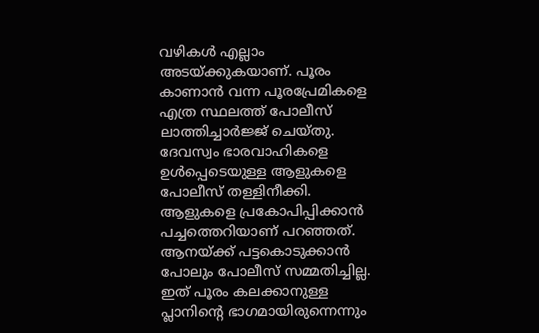വഴികള്‍ എല്ലാം അടയ്ക്കുകയാണ്. പൂരം കാണാന്‍ വന്ന പൂരപ്രേമികളെ എത്ര സ്ഥലത്ത് പോലീസ് ലാത്തിച്ചാര്‍ജ്ജ് ചെയ്തു. ദേവസ്വം ഭാരവാഹികളെ ഉള്‍പ്പെടെയുള്ള ആളുകളെ പോലീസ് തള്ളിനീക്കി. ആളുകളെ പ്രകോപിപ്പിക്കാന്‍ പച്ചത്തെറിയാണ് പറഞ്ഞത്. ആനയ്ക്ക് പട്ടകൊടുക്കാന്‍ പോലും പോലീസ് സമ്മതിച്ചില്ല. ഇത് പൂരം കലക്കാനുള്ള പ്ലാനിന്റെ ഭാഗമായിരുന്നെന്നും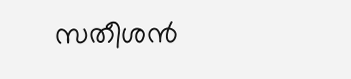സതീശന്‍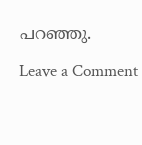പറഞ്ഞു.

Leave a Comment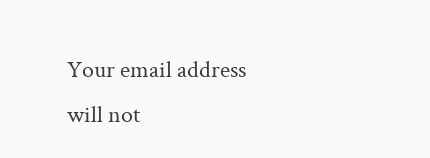Your email address will not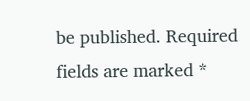be published. Required fields are marked *